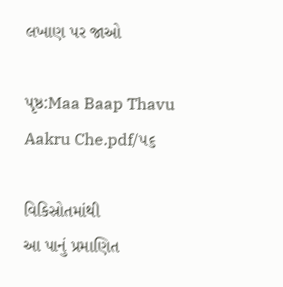લખાણ પર જાઓ

પૃષ્ઠ:Maa Baap Thavu Aakru Che.pdf/૫૬

વિકિસ્રોતમાંથી
આ પાનું પ્રમાણિત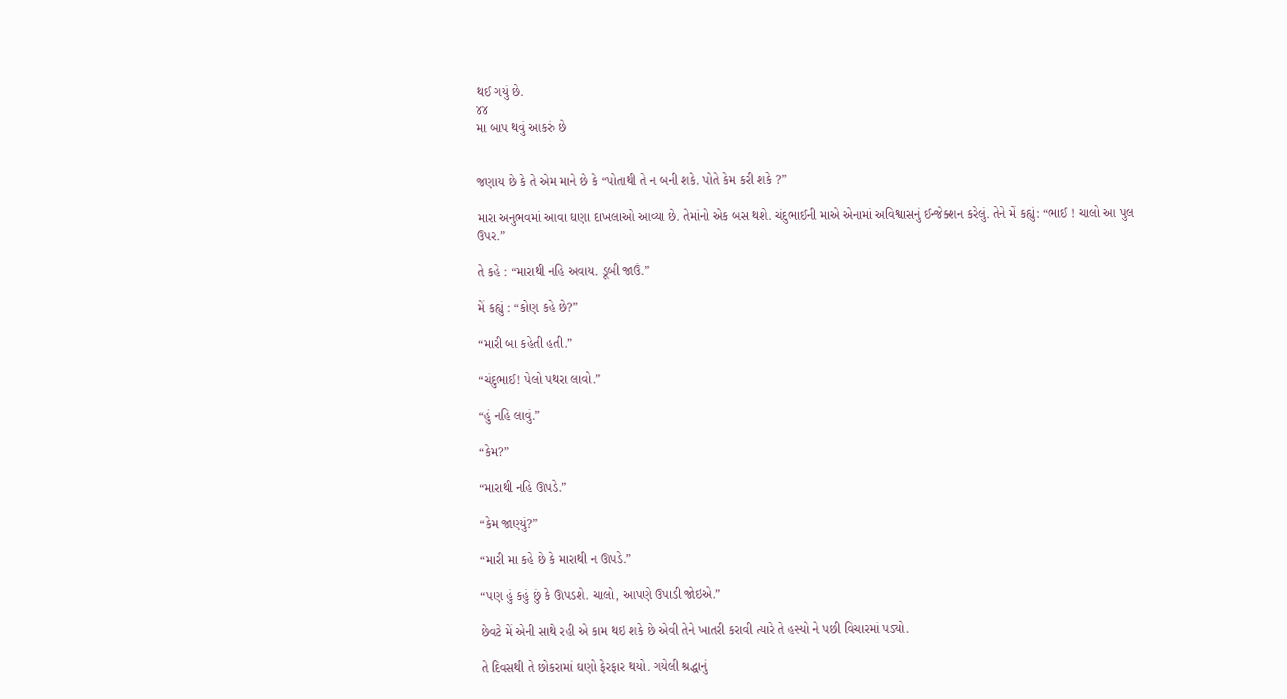થઈ ગયું છે.
૪૪
મા બાપ થવું આકરું છે


જણાય છે કે તે એમ માને છે કે “પોતાથી તે ન બની શકે. પોતે કેમ કરી શકે ?”

મારા અનુભવમાં આવા ઘણા દાખલાઓ આવ્યા છે. તેમાંનો એક બસ થશે. ચંદુભાઈની માએ એનામાં અવિશ્વાસનું ઈન્જેક્શન કરેલું. તેને મેં કહ્યું: “ભાઈ ! ચાલો આ પુલ ઉપર.”

તે કહે : “મારાથી નહિ અવાય. ડૂબી જાઉં.”

મેં કહ્યું : “કોણ કહે છે?”

“મારી બા કહેતી હતી.”

“ચંદુભાઈ! પેલો પથરા લાવો.”

“હું નહિ લાવું.”

“કેમ?”

“મારાથી નહિ ઊપડે.”

“કેમ જાણ્યું?”

“મારી મા કહે છે કે મારાથી ન ઊપડે.”

“પણ હું કહું છું કે ઊપડશે. ચાલો, આપણે ઉપાડી જોઇએ.”

છેવટે મેં એની સાથે રહી એ કામ થઇ શકે છે એવી તેને ખાતરી કરાવી ત્યારે તે હસ્યો ને પછી વિચારમાં પડ્યો.

તે દિવસથી તે છોકરામાં ઘણો ફેરફાર થયો. ગયેલી શ્રદ્ધાનું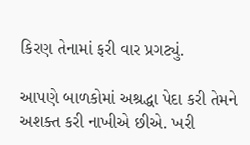કિરણ તેનામાં ફરી વાર પ્રગટ્યું.

આપણે બાળકોમાં અશ્રદ્ધા પેદા કરી તેમને અશક્ત કરી નાખીએ છીએ. ખરી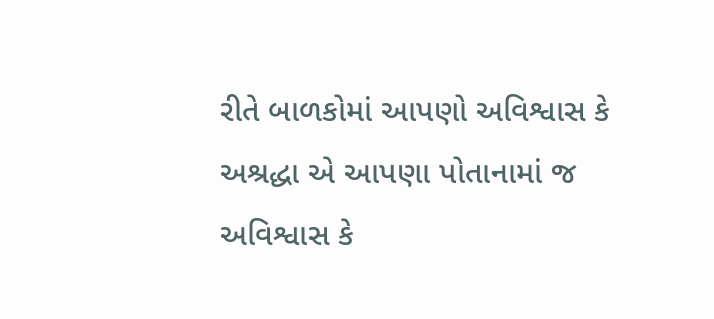રીતે બાળકોમાં આપણો અવિશ્વાસ કે અશ્રદ્ધા એ આપણા પોતાનામાં જ અવિશ્વાસ કે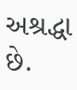અશ્રદ્ધા છે.